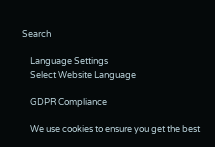Search

    Language Settings
    Select Website Language

    GDPR Compliance

    We use cookies to ensure you get the best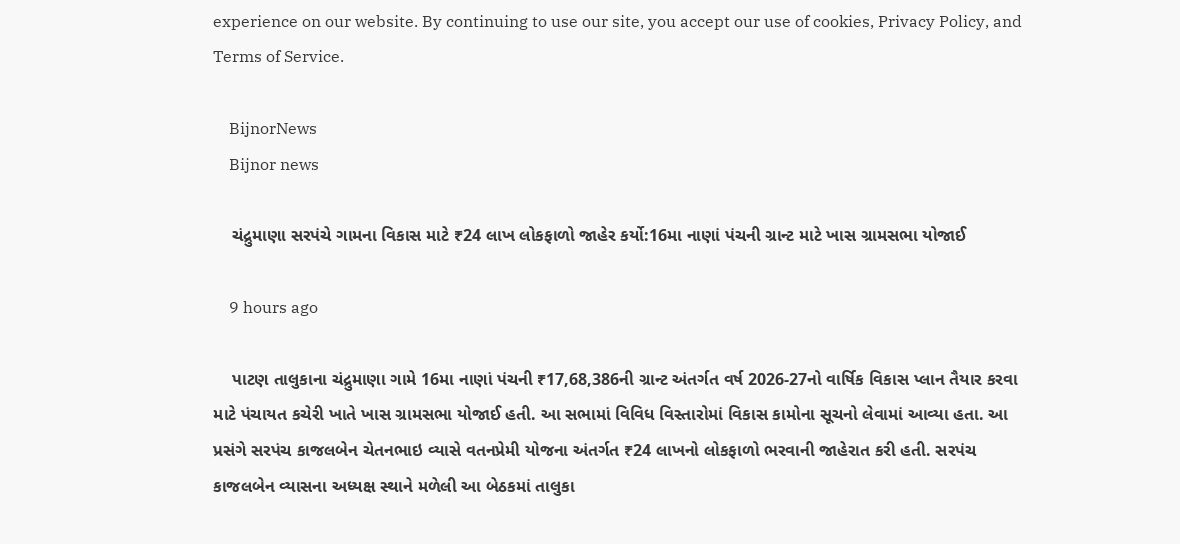experience on our website. By continuing to use our site, you accept our use of cookies, Privacy Policy, and Terms of Service.

    BijnorNews
    Bijnor news

    ચંદ્રુમાણા સરપંચે ગામના વિકાસ માટે ₹24 લાખ લોકફાળો જાહેર કર્યો:16મા નાણાં પંચની ગ્રાન્ટ માટે ખાસ ગ્રામસભા યોજાઈ

    9 hours ago

    પાટણ તાલુકાના ચંદ્રુમાણા ગામે 16મા નાણાં પંચની ₹17,68,386ની ગ્રાન્ટ અંતર્ગત વર્ષ 2026-27નો વાર્ષિક વિકાસ પ્લાન તૈયાર કરવા માટે પંચાયત કચેરી ખાતે ખાસ ગ્રામસભા યોજાઈ હતી. આ સભામાં વિવિધ વિસ્તારોમાં વિકાસ કામોના સૂચનો લેવામાં આવ્યા હતા. આ પ્રસંગે સરપંચ કાજલબેન ચેતનભાઇ વ્યાસે વતનપ્રેમી યોજના અંતર્ગત ₹24 લાખનો લોકફાળો ભરવાની જાહેરાત કરી હતી. સરપંચ કાજલબેન વ્યાસના અધ્યક્ષ સ્થાને મળેલી આ બેઠકમાં તાલુકા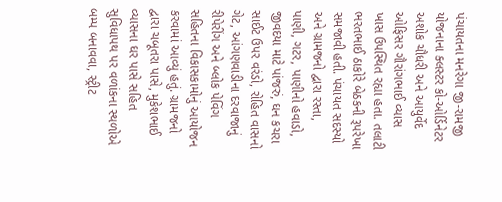પંચાયતના મનરેગા જી-રામજી યોજનાના ક્લસ્ટર કો-ઓર્ડિનેટર અશોક ચૌધરી અને આયુર્વેદ ઓફિસર ગૌરાંગભાઈ વ્યાસ ખાસ ઉપસ્થિત રહ્યા હતા. તલાટી ભરતભાઈ ઠાકોરે બેઠકની રૂપરેખા સમજાવી હતી. પંચાયત સદસ્યો અને ગ્રામજનો દ્વારા રસ્તા, પાણી, ગટર, પાણીનો હવાડો, જીવદયા માટે પાંજરું, ઘન કચરા સાઈટ ઉપર વરંડો, રોહિત વાસનો ગેટ, આંગણવાડીના દરવાજાનું રીપેરીંગ અને બ્લોક પેવિંગ સહિતના વિકાસકામોનું આયોજન કરવામાં આવ્યું હતું. ગ્રામજનો દ્વારા ચબૂતરા પાસે, મુકેશભાઈ વ્યાસના ઘર પાસે સહિત સુવિધાપથ પર વળાંકના સ્થળોએ બમ્પ બનાવવા, સ્ટ્રીટ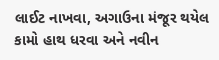લાઈટ નાખવા, અગાઉના મંજૂર થયેલ કામો હાથ ધરવા અને નવીન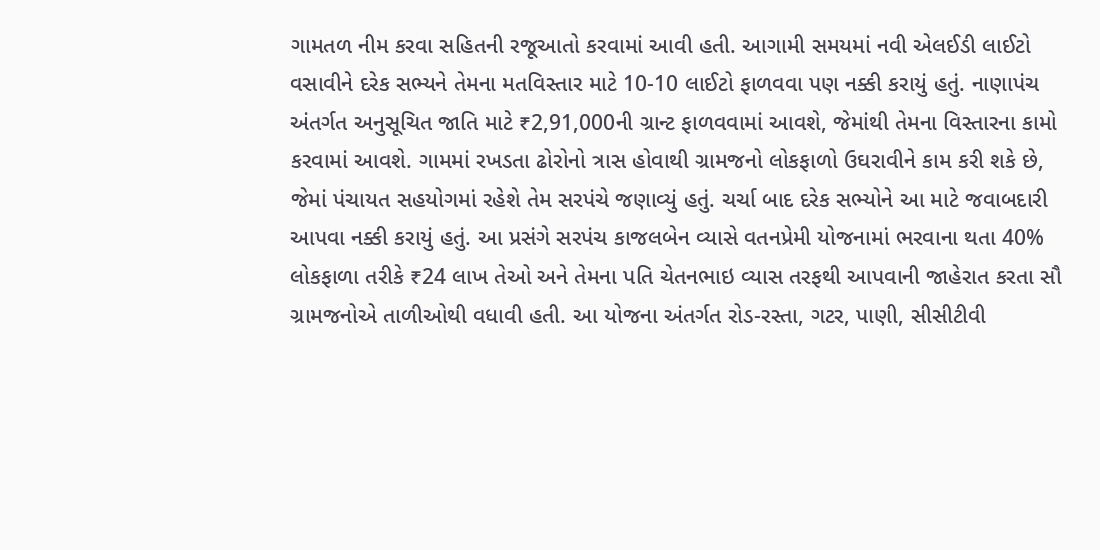ગામતળ નીમ કરવા સહિતની રજૂઆતો કરવામાં આવી હતી. આગામી સમયમાં નવી એલઈડી લાઈટો વસાવીને દરેક સભ્યને તેમના મતવિસ્તાર માટે 10-10 લાઈટો ફાળવવા પણ નક્કી કરાયું હતું. નાણાપંચ અંતર્ગત અનુસૂચિત જાતિ માટે ₹2,91,000ની ગ્રાન્ટ ફાળવવામાં આવશે, જેમાંથી તેમના વિસ્તારના કામો કરવામાં આવશે. ગામમાં રખડતા ઢોરોનો ત્રાસ હોવાથી ગ્રામજનો લોકફાળો ઉઘરાવીને કામ કરી શકે છે, જેમાં પંચાયત સહયોગમાં રહેશે તેમ સરપંચે જણાવ્યું હતું. ચર્ચા બાદ દરેક સભ્યોને આ માટે જવાબદારી આપવા નક્કી કરાયું હતું. આ પ્રસંગે સરપંચ કાજલબેન વ્યાસે વતનપ્રેમી યોજનામાં ભરવાના થતા 40% લોકફાળા તરીકે ₹24 લાખ તેઓ અને તેમના પતિ ચેતનભાઇ વ્યાસ તરફથી આપવાની જાહેરાત કરતા સૌ ગ્રામજનોએ તાળીઓથી વધાવી હતી. આ યોજના અંતર્ગત રોડ-રસ્તા, ગટર, પાણી, સીસીટીવી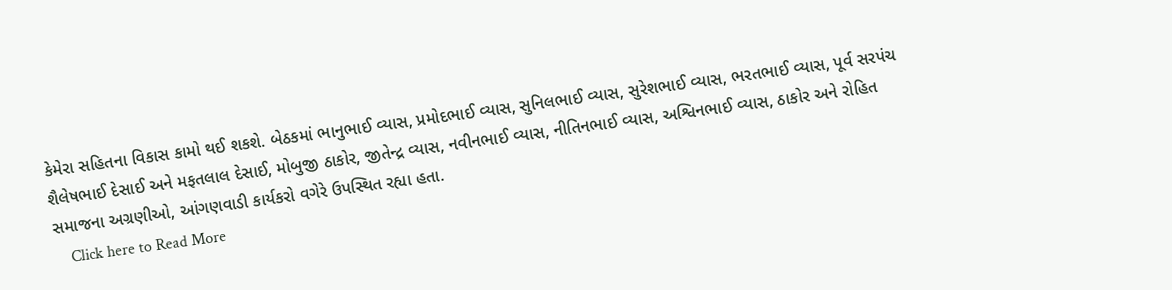કેમેરા સહિતના વિકાસ કામો થઈ શકશે. બેઠકમાં ભાનુભાઈ વ્યાસ, પ્રમોદભાઈ વ્યાસ, સુનિલભાઈ વ્યાસ, સુરેશભાઈ વ્યાસ, ભરતભાઈ વ્યાસ, પૂર્વ સરપંચ શૈલેષભાઈ દેસાઈ અને મફતલાલ દેસાઈ, મોબુજી ઠાકોર, જીતેન્દ્ર વ્યાસ, નવીનભાઈ વ્યાસ, નીતિનભાઈ વ્યાસ, અશ્વિનભાઈ વ્યાસ, ઠાકોર અને રોહિત સમાજના અગ્રણીઓ, આંગણવાડી કાર્યકરો વગેરે ઉપસ્થિત રહ્યા હતા.
    Click here to Read More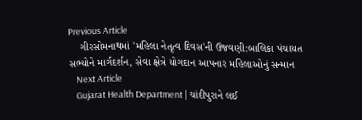Previous Article
    ગીરસોમનાથમાં 'મહિલા નેતૃત્વ દિવસ'ની ઉજવણી:બાલિકા પંચાયત સભ્યોને માર્ગદર્શન, સેવા ક્ષેત્રે યોગદાન આપનાર મહિલાઓનું સન્માન
    Next Article
    Gujarat Health Department | ચાંદીપુરાને લઈ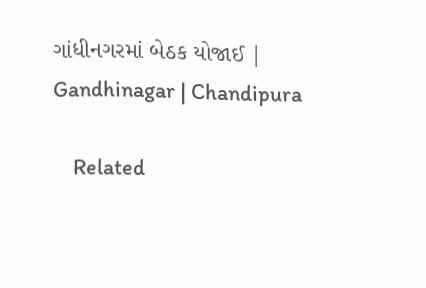ગાંધીનગરમાં બેઠક યોજાઈ | Gandhinagar | Chandipura

    Related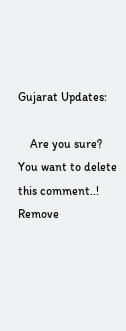Gujarat Updates:

    Are you sure? You want to delete this comment..! Remove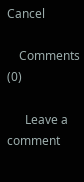Cancel

    Comments (0)

      Leave a comment